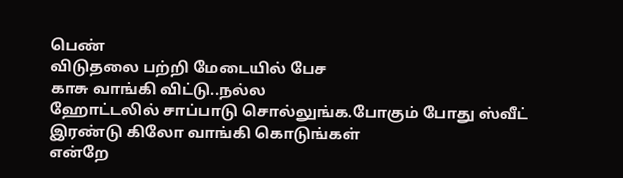பெண்
விடுதலை பற்றி மேடையில் பேச
காசு வாங்கி விட்டு..நல்ல
ஹோட்டலில் சாப்பாடு சொல்லுங்க.போகும் போது ஸ்வீட்
இரண்டு கிலோ வாங்கி கொடுங்கள்
என்றே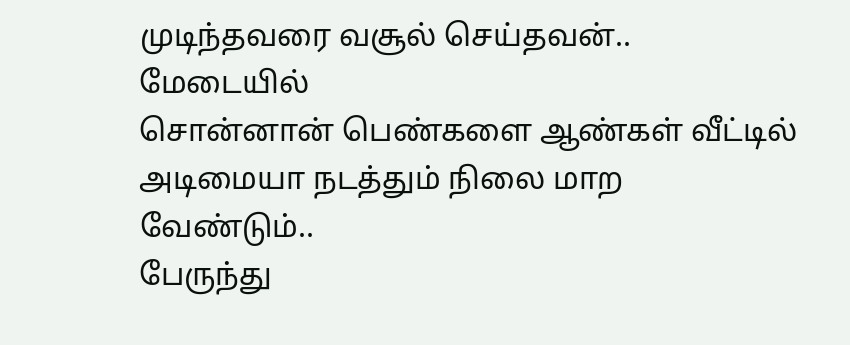முடிந்தவரை வசூல் செய்தவன்.. மேடையில்
சொன்னான் பெண்களை ஆண்கள் வீட்டில்
அடிமையா நடத்தும் நிலை மாற வேண்டும்..
பேருந்து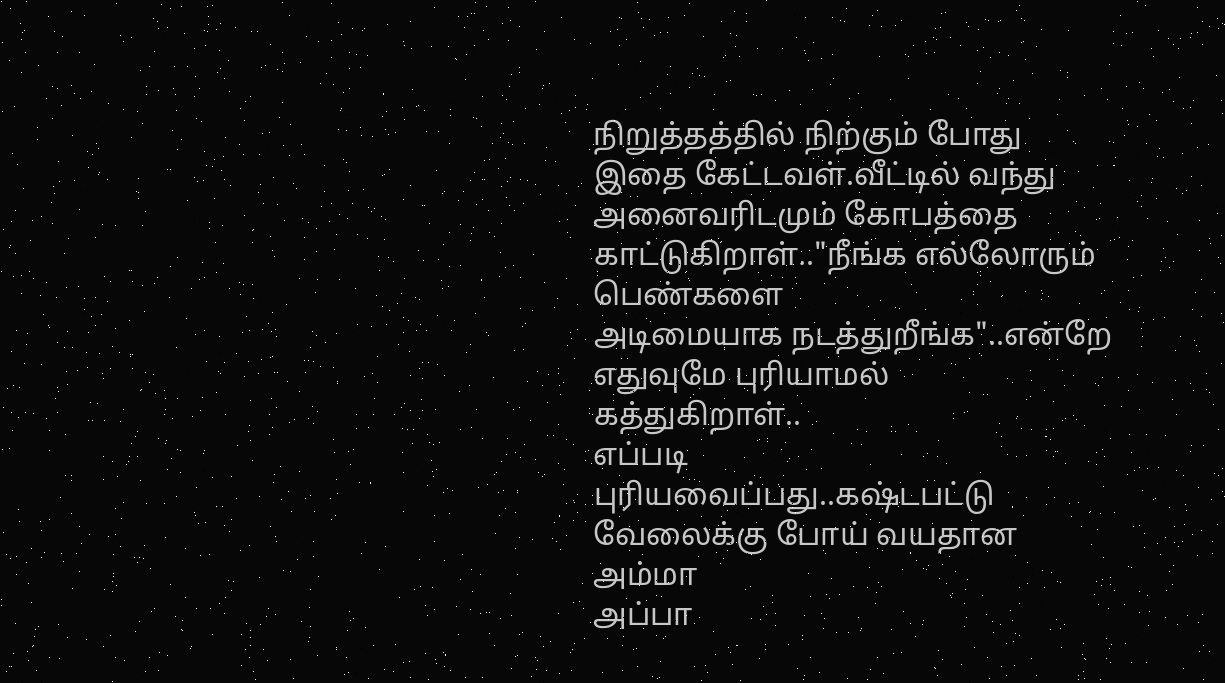நிறுத்தத்தில் நிற்கும் போது இதை கேட்டவள்.வீட்டில் வந்து அனைவரிடமும் கோபத்தை
காட்டுகிறாள்.."நீங்க எல்லோரும் பெண்களை
அடிமையாக நடத்துறீங்க"..என்றே எதுவுமே புரியாமல்
கத்துகிறாள்..
எப்படி
புரியவைப்பது..கஷ்டபட்டு வேலைக்கு போய் வயதான அம்மா
அப்பா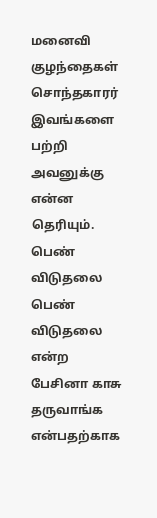மனைவி குழந்தைகள் சொந்தகாரர்
இவங்களை பற்றி அவனுக்கு என்ன
தெரியும்.
பெண்
விடுதலை பெண் விடுதலை என்ற
பேசினா காசு தருவாங்க என்பதற்காக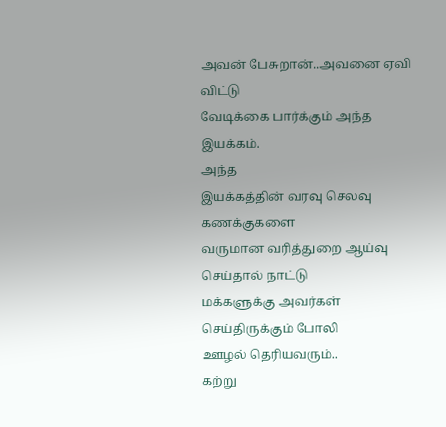அவன் பேசுறான்..அவனை ஏவி விட்டு
வேடிக்கை பார்க்கும் அந்த இயக்கம்.
அந்த
இயக்கத்தின் வரவு செலவு கணக்குகளை
வருமான வரித்துறை ஆய்வு செய்தால் நாட்டு
மக்களுக்கு அவர்கள் செய்திருக்கும் போலி
ஊழல் தெரியவரும்..
கற்று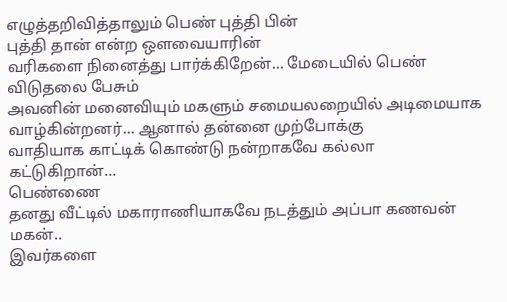எழுத்தறிவித்தாலும் பெண் புத்தி பின்
புத்தி தான் என்ற ஔவையாரின்
வரிகளை நினைத்து பார்க்கிறேன்... மேடையில் பெண் விடுதலை பேசும்
அவனின் மனைவியும் மகளும் சமையலறையில் அடிமையாக
வாழ்கின்றனர்... ஆனால் தன்னை முற்போக்கு
வாதியாக காட்டிக் கொண்டு நன்றாகவே கல்லா
கட்டுகிறான்...
பெண்ணை
தனது வீட்டில் மகாராணியாகவே நடத்தும் அப்பா கணவன் மகன்..
இவர்களை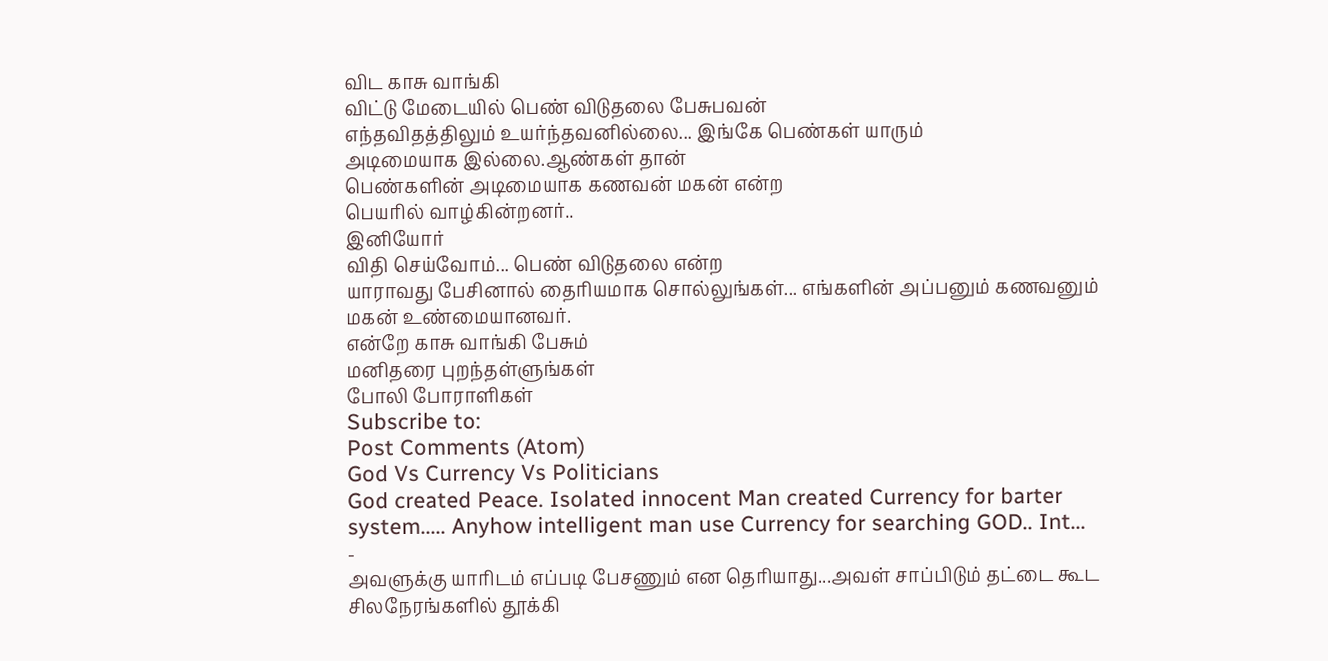விட காசு வாங்கி
விட்டு மேடையில் பெண் விடுதலை பேசுபவன்
எந்தவிதத்திலும் உயர்ந்தவனில்லை... இங்கே பெண்கள் யாரும்
அடிமையாக இல்லை.ஆண்கள் தான்
பெண்களின் அடிமையாக கணவன் மகன் என்ற
பெயரில் வாழ்கின்றனர்..
இனியோர்
விதி செய்வோம்... பெண் விடுதலை என்ற
யாராவது பேசினால் தைரியமாக சொல்லுங்கள்... எங்களின் அப்பனும் கணவனும் மகன் உண்மையானவர்.
என்றே காசு வாங்கி பேசும்
மனிதரை புறந்தள்ளுங்கள்
போலி போராளிகள்
Subscribe to:
Post Comments (Atom)
God Vs Currency Vs Politicians
God created Peace. Isolated innocent Man created Currency for barter system..... Anyhow intelligent man use Currency for searching GOD.. Int...
-
அவளுக்கு யாரிடம் எப்படி பேசணும் என தெரியாது...அவள் சாப்பிடும் தட்டை கூட சிலநேரங்களில் தூக்கி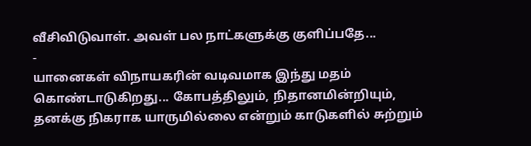வீசிவிடுவாள். அவள் பல நாட்களுக்கு குளிப்பதே...
-
யானைகள் விநாயகரின் வடிவமாக இந்து மதம் கொண்டாடுகிறது... கோபத்திலும், நிதானமின்றியும், தனக்கு நிகராக யாருமில்லை என்றும் காடுகளில் சுற்றும்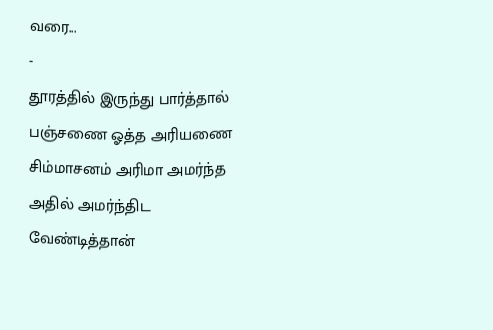வரை...
-
தூரத்தில் இருந்து பார்த்தால் பஞ்சணை ஓத்த அரியணை சிம்மாசனம் அரிமா அமர்ந்த அதில் அமர்ந்திட வேண்டித்தான்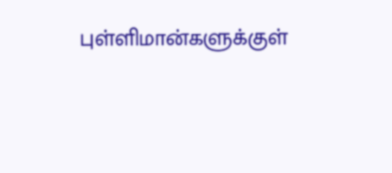புள்ளிமான்களுக்குள்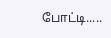போட்டி.....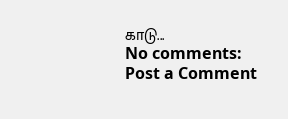காடு...
No comments:
Post a Comment